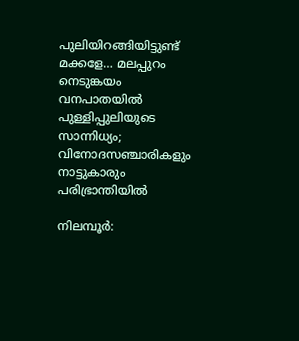പുലിയിറങ്ങിയിട്ടുണ്ട് മക്കളേ… മലപ്പുറം നെടുങ്കയം വനപാതയിൽ പുള്ളിപ്പുലിയുടെ സാന്നിധ്യം; വിനോദസഞ്ചാരികളും നാട്ടുകാരും പരിഭ്രാന്തിയിൽ

നിലമ്പൂർ: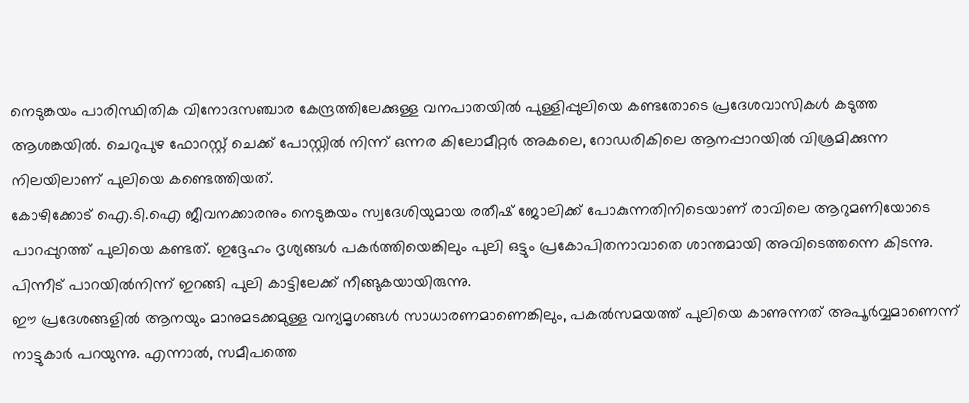നെടുങ്കയം പാരിസ്ഥിതിക വിനോദസഞ്ചാര കേന്ദ്രത്തിലേക്കുള്ള വനപാതയിൽ പുള്ളിപ്പുലിയെ കണ്ടതോടെ പ്രദേശവാസികൾ കടുത്ത ആശങ്കയിൽ. ചെറുപുഴ ഫോറസ്റ്റ് ചെക്ക് പോസ്റ്റിൽ നിന്ന് ഒന്നര കിലോമീറ്റർ അകലെ, റോഡരികിലെ ആനപ്പാറയിൽ വിശ്രമിക്കുന്ന നിലയിലാണ് പുലിയെ കണ്ടെത്തിയത്.
കോഴിക്കോട് ഐ.ടി.ഐ ജീവനക്കാരനും നെടുങ്കയം സ്വദേശിയുമായ രതീഷ് ജോലിക്ക് പോകുന്നതിനിടെയാണ് രാവിലെ ആറുമണിയോടെ പാറപ്പുറത്ത് പുലിയെ കണ്ടത്. ഇദ്ദേഹം ദൃശ്യങ്ങൾ പകർത്തിയെങ്കിലും പുലി ഒട്ടും പ്രകോപിതനാവാതെ ശാന്തമായി അവിടെത്തന്നെ കിടന്നു. പിന്നീട് പാറയിൽനിന്ന് ഇറങ്ങി പുലി കാട്ടിലേക്ക് നീങ്ങുകയായിരുന്നു.
ഈ പ്രദേശങ്ങളിൽ ആനയും മാനുമടക്കമുള്ള വന്യമൃഗങ്ങൾ സാധാരണമാണെങ്കിലും, പകൽസമയത്ത് പുലിയെ കാണുന്നത് അപൂർവ്വമാണെന്ന് നാട്ടുകാർ പറയുന്നു. എന്നാൽ, സമീപത്തെ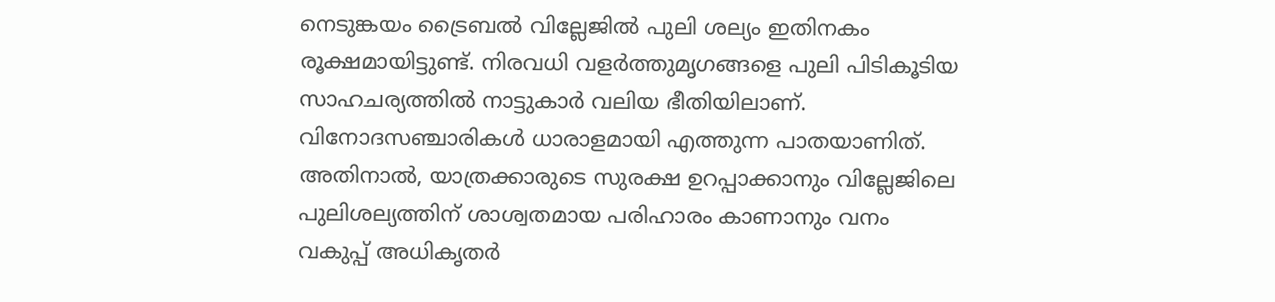നെടുങ്കയം ട്രൈബൽ വില്ലേജിൽ പുലി ശല്യം ഇതിനകം രൂക്ഷമായിട്ടുണ്ട്. നിരവധി വളർത്തുമൃഗങ്ങളെ പുലി പിടികൂടിയ സാഹചര്യത്തിൽ നാട്ടുകാർ വലിയ ഭീതിയിലാണ്. വിനോദസഞ്ചാരികൾ ധാരാളമായി എത്തുന്ന പാതയാണിത്.
അതിനാൽ, യാത്രക്കാരുടെ സുരക്ഷ ഉറപ്പാക്കാനും വില്ലേജിലെ പുലിശല്യത്തിന് ശാശ്വതമായ പരിഹാരം കാണാനും വനം വകുപ്പ് അധികൃതർ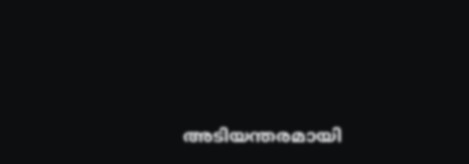അടിയന്തരമായി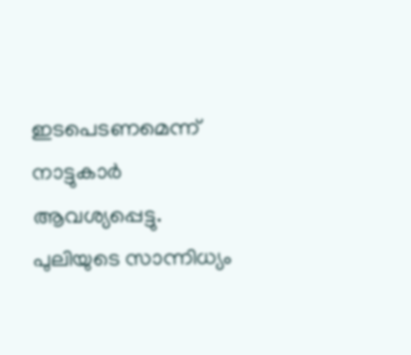ഇടപെടണമെന്ന് നാട്ടുകാർ ആവശ്യപ്പെട്ടു. പുലിയുടെ സാന്നിധ്യം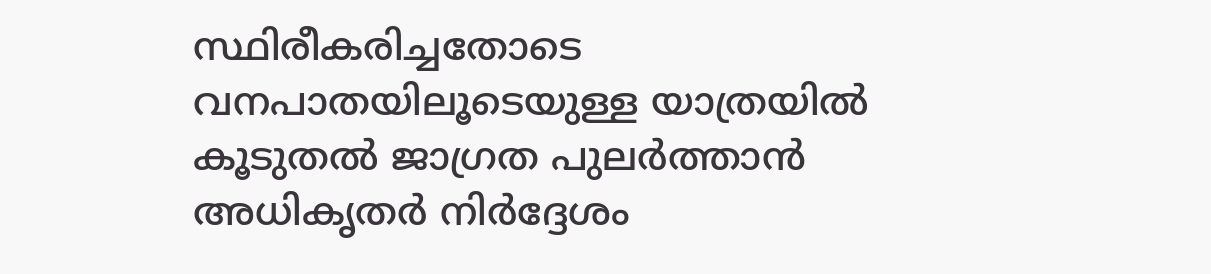സ്ഥിരീകരിച്ചതോടെ വനപാതയിലൂടെയുള്ള യാത്രയിൽ കൂടുതൽ ജാഗ്രത പുലർത്താൻ അധികൃതർ നിർദ്ദേശം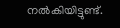നൽകിയിട്ടുണ്ട്.